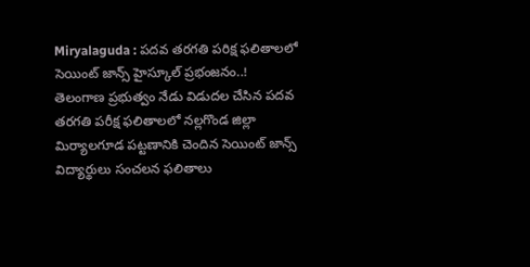Miryalaguda : పదవ తరగతి పరిక్ష ఫలితాలలో సెయింట్ జాన్స్ హైస్కూల్ ప్రభంజనం..!
తెలంగాణ ప్రభుత్వం నేడు విడుదల చేసిన పదవ తరగతి పరీక్ష ఫలితాలలో నల్లగొండ జిల్లా మిర్యాలగూడ పట్టణానికి చెందిన సెయింట్ జాన్స్ విద్యార్థులు సంచలన ఫలితాలు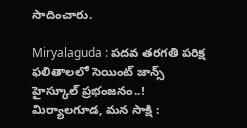సాదించారు.

Miryalaguda : పదవ తరగతి పరిక్ష ఫలితాలలో సెయింట్ జాన్స్ హైస్కూల్ ప్రభంజనం..!
మిర్యాలగూడ, మన సాక్షి :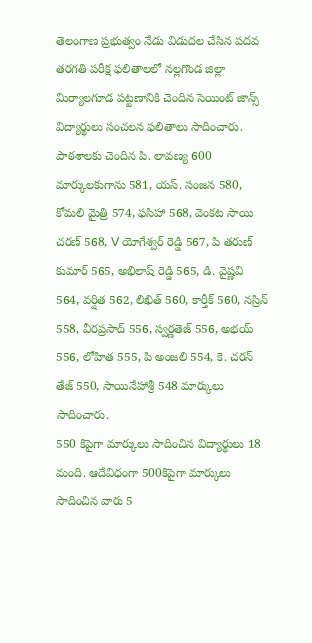తెలంగాణ ప్రభుత్వం నేడు విడుదల చేసిన పదవ తరగతి పరీక్ష ఫలితాలలో నల్లగొండ జిల్లా మిర్యాలగూడ పట్టణానికి చెందిన సెయింట్ జాన్స్ విద్యార్థులు సంచలన ఫలితాలు సాదించారు. పాఠశాలకు చెందిన పి. లావణ్య 600 మార్కులకుగాను 581, యస్. సంజన 580, కోమలి మైత్రి 574, ఫసిహా 568, వెంకట సాయి చరణ్ 568, V యోగేశ్వర్ రెడ్డి 567, పి తరుణ్ కుమార్ 565, అభిలాష్ రెడ్డి 565, డి. వైష్ణవి 564, వర్షిత 562, లిఖిత్ 560, కార్తీక్ 560, నస్రిన్ 558, వీరప్రసాద్ 556, స్వర్ణతెజ్ 556, అభయ్ 556, లోహిత 555, పి అంజలి 554, కె. చరన్ తేజ్ 550, సాయినేహాశ్రీ 548 మార్కులు సాదించారు.
550 కిపైగా మార్కులు సాదించిన విద్యార్థులు 18 మంది. ఆదేవిధంగా 500కిపైగా మార్కులు సాదించిన వారు 5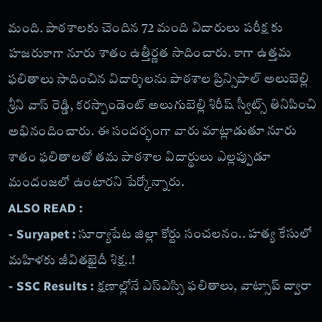మంది. పాఠశాలకు చెందిన 72 మంది విదారులు పరీక్ష కు హజరుకాగా నూరు శాతం ఉత్తీర్ణత సాదించారు. కాగా ఉత్తమ ఫలితాలు సాదించిన విదార్శిలను పాఠశాల ప్రిన్సిపాల్ అలుబెల్లి శ్రీని వాస్ రెడ్డి, కరస్పాండెంట్ అలుగుబెల్లి శిరీష్ స్వీట్స్ తినిపించి అభినందించారు. ఈ సందర్భంగా వారు మాట్లాడుతూ నూరు శాతం ఫలితాలతో తమ పాఠశాల విదార్థులు ఎల్లప్పుడూ మందంజలో ఉంటారని పేర్కోన్నారు.
ALSO READ :
- Suryapet : సూర్యాపేట జిల్లా కోర్టు సంచలనం.. హత్య కేసులో మహిళకు జీవితఖైదీ శిక్ష..!
- SSC Results : క్షణాల్లోనే ఎస్ఎస్సి ఫలితాలు, వాట్సాప్ ద్వారా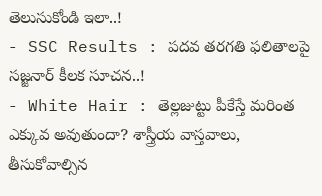తెలుసుకోండి ఇలా..!
- SSC Results : పదవ తరగతి ఫలితాలపై సజ్జనార్ కీలక సూచన..!
- White Hair : తెల్లజుట్టు పీకేస్తే మరింత ఎక్కువ అవుతుందా? శాస్త్రీయ వాస్తవాలు, తీసుకోవాల్సిన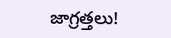జాగ్రత్తలు!